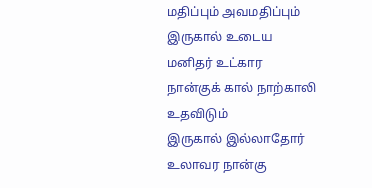மதிப்பும் அவமதிப்பும்
இருகால் உடைய மனிதர் உட்கார நான்குக் கால் நாற்காலி உதவிடும்
இருகால் இல்லாதோர் உலாவர நான்கு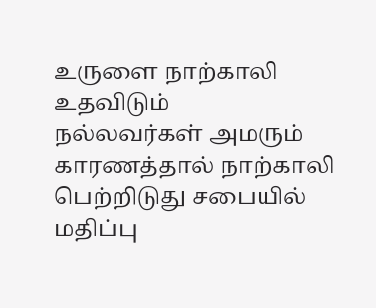உருளை நாற்காலி உதவிடும்
நல்லவர்கள் அமரும் காரணத்தால் நாற்காலி பெற்றிடுது சபையில் மதிப்பு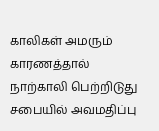காலிகள் அமரும் காரணத்தால் நாற்காலி பெற்றிடுது சபையில் அவமதிப்பு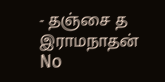- தஞ்சை த இராமநாதன்
No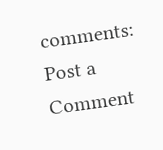comments:
Post a Comment